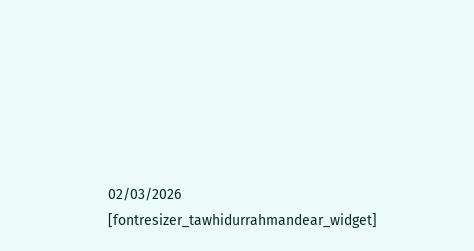02/03/2026
[fontresizer_tawhidurrahmandear_widget]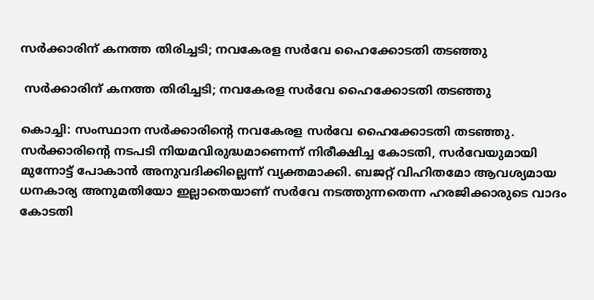സർക്കാരിന് കനത്ത തിരിച്ചടി; നവകേരള സർവേ ഹൈക്കോടതി തടഞ്ഞു

 സർക്കാരിന് കനത്ത തിരിച്ചടി; നവകേരള സർവേ ഹൈക്കോടതി തടഞ്ഞു

കൊച്ചി: സംസ്ഥാന സർക്കാരിന്റെ നവകേരള സർവേ ഹൈക്കോടതി തടഞ്ഞു. സർക്കാരിന്റെ നടപടി നിയമവിരുദ്ധമാണെന്ന് നിരീക്ഷിച്ച കോടതി, സർവേയുമായി മുന്നോട്ട് പോകാൻ അനുവദിക്കില്ലെന്ന് വ്യക്തമാക്കി. ബജറ്റ് വിഹിതമോ ആവശ്യമായ ധനകാര്യ അനുമതിയോ ഇല്ലാതെയാണ് സർവേ നടത്തുന്നതെന്ന ഹരജിക്കാരുടെ വാദം കോടതി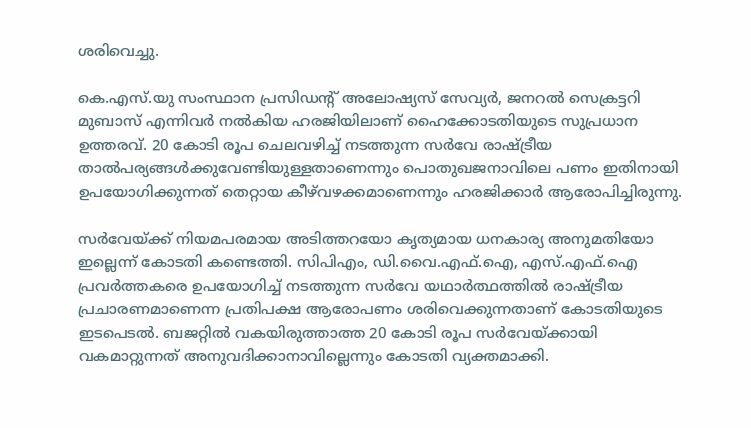ശരിവെച്ചു.

കെ.എസ്.യു സംസ്ഥാന പ്രസിഡന്റ് അലോഷ്യസ് സേവ്യർ, ജനറൽ സെക്രട്ടറി മുബാസ് എന്നിവർ നൽകിയ ഹരജിയിലാണ് ഹൈക്കോടതിയുടെ സുപ്രധാന ഉത്തരവ്. 20 കോടി രൂപ ചെലവഴിച്ച് നടത്തുന്ന സർവേ രാഷ്ട്രീയ താൽപര്യങ്ങൾക്കുവേണ്ടിയുള്ളതാണെന്നും പൊതുഖജനാവിലെ പണം ഇതിനായി ഉപയോഗിക്കുന്നത് തെറ്റായ കീഴ്‌വഴക്കമാണെന്നും ഹരജിക്കാർ ആരോപിച്ചിരുന്നു.

സർവേയ്ക്ക് നിയമപരമായ അടിത്തറയോ കൃത്യമായ ധനകാര്യ അനുമതിയോ ഇല്ലെന്ന് കോടതി കണ്ടെത്തി. സിപിഎം, ഡി.വൈ.എഫ്.ഐ, എസ്.എഫ്.ഐ പ്രവർത്തകരെ ഉപയോഗിച്ച് നടത്തുന്ന സർവേ യഥാർത്ഥത്തിൽ രാഷ്ട്രീയ പ്രചാരണമാണെന്ന പ്രതിപക്ഷ ആരോപണം ശരിവെക്കുന്നതാണ് കോടതിയുടെ ഇടപെടൽ. ബജറ്റിൽ വകയിരുത്താത്ത 20 കോടി രൂപ സർവേയ്ക്കായി വകമാറ്റുന്നത് അനുവദിക്കാനാവില്ലെന്നും കോടതി വ്യക്തമാക്കി.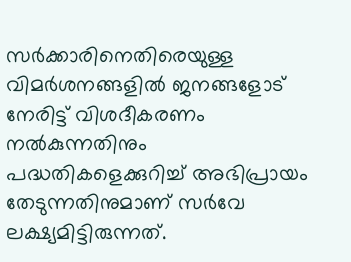സർക്കാരിനെതിരെയുള്ള വിമർശനങ്ങളിൽ ജനങ്ങളോട് നേരിട്ട് വിശദീകരണം നൽകുന്നതിനും പദ്ധതികളെക്കുറിച്ച് അഭിപ്രായം തേടുന്നതിനുമാണ് സർവേ ലക്ഷ്യമിട്ടിരുന്നത്.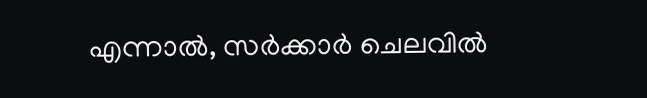എന്നാൽ, സർക്കാർ ചെലവിൽ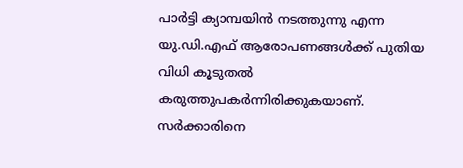പാർട്ടി ക്യാമ്പയിൻ നടത്തുന്നു എന്ന യു.ഡി.എഫ് ആരോപണങ്ങൾക്ക് പുതിയ വിധി കൂടുതൽ കരുത്തുപകർന്നിരിക്കുകയാണ്. സർക്കാരിനെ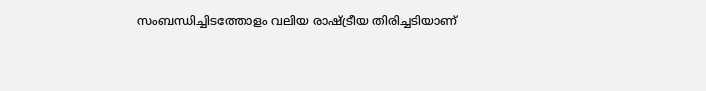സംബന്ധിച്ചിടത്തോളം വലിയ രാഷ്ട്രീയ തിരിച്ചടിയാണ്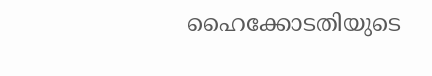ഹൈക്കോടതിയുടെ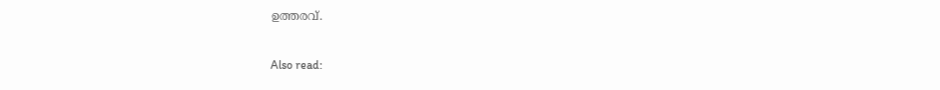ഉത്തരവ്.

Also read: